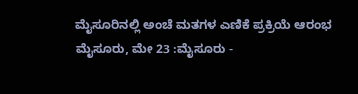ಮೈಸೂರಿನಲ್ಲಿ ಅಂಚೆ ಮತಗಳ ಎಣಿಕೆ ಪ್ರಕ್ರಿಯೆ ಆರಂಭ
ಮೈಸೂರು, ಮೇ 23 :ಮೈಸೂರು -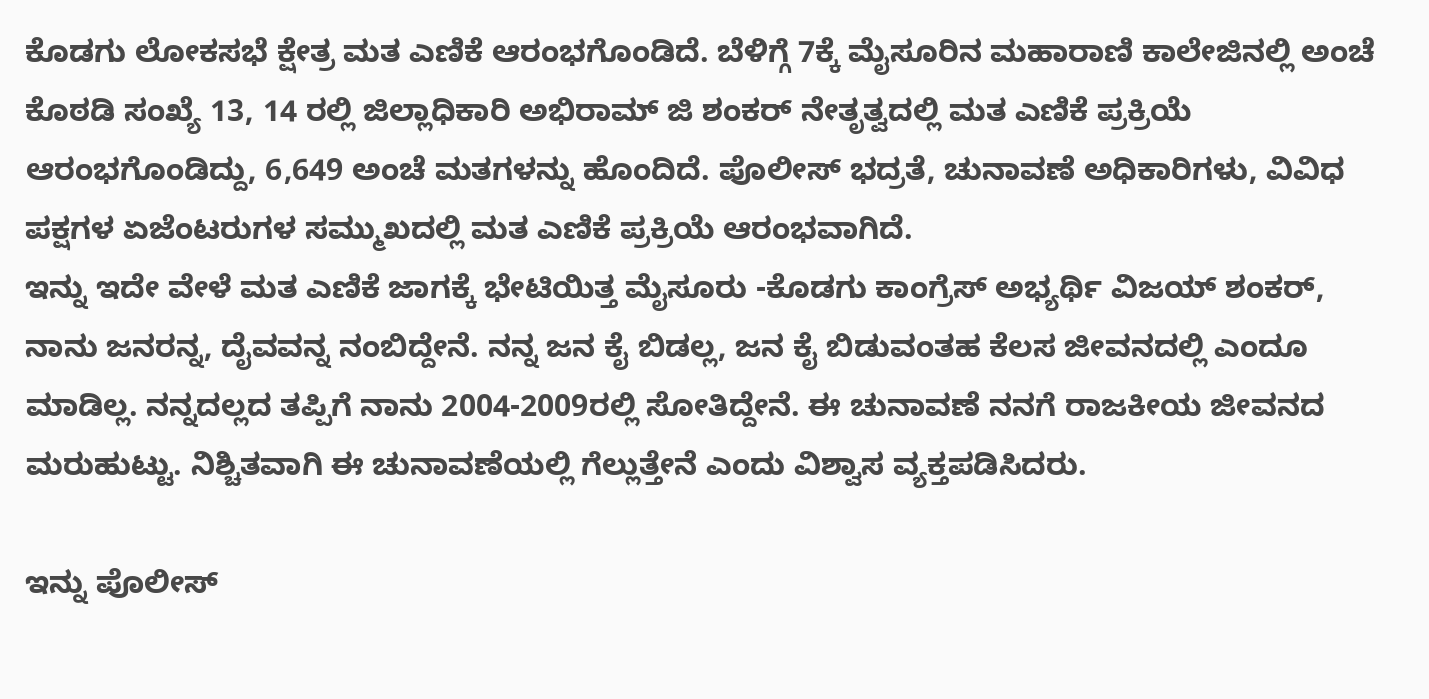ಕೊಡಗು ಲೋಕಸಭೆ ಕ್ಷೇತ್ರ ಮತ ಎಣಿಕೆ ಆರಂಭಗೊಂಡಿದೆ. ಬೆಳಿಗ್ಗೆ 7ಕ್ಕೆ ಮೈಸೂರಿನ ಮಹಾರಾಣಿ ಕಾಲೇಜಿನಲ್ಲಿ ಅಂಚೆ ಕೊಠಡಿ ಸಂಖ್ಯೆ 13, 14 ರಲ್ಲಿ ಜಿಲ್ಲಾಧಿಕಾರಿ ಅಭಿರಾಮ್ ಜಿ ಶಂಕರ್ ನೇತೃತ್ವದಲ್ಲಿ ಮತ ಎಣಿಕೆ ಪ್ರಕ್ರಿಯೆ ಆರಂಭಗೊಂಡಿದ್ದು, 6,649 ಅಂಚೆ ಮತಗಳನ್ನು ಹೊಂದಿದೆ. ಪೊಲೀಸ್ ಭದ್ರತೆ, ಚುನಾವಣೆ ಅಧಿಕಾರಿಗಳು, ವಿವಿಧ ಪಕ್ಷಗಳ ಏಜೆಂಟರುಗಳ ಸಮ್ಮುಖದಲ್ಲಿ ಮತ ಎಣಿಕೆ ಪ್ರಕ್ರಿಯೆ ಆರಂಭವಾಗಿದೆ.
ಇನ್ನು ಇದೇ ವೇಳೆ ಮತ ಎಣಿಕೆ ಜಾಗಕ್ಕೆ ಭೇಟಿಯಿತ್ತ ಮೈಸೂರು -ಕೊಡಗು ಕಾಂಗ್ರೆಸ್ ಅಭ್ಯರ್ಥಿ ವಿಜಯ್ ಶಂಕರ್, ನಾನು ಜನರನ್ನ, ದೈವವನ್ನ ನಂಬಿದ್ದೇನೆ. ನನ್ನ ಜನ ಕೈ ಬಿಡಲ್ಲ, ಜನ ಕೈ ಬಿಡುವಂತಹ ಕೆಲಸ ಜೀವನದಲ್ಲಿ ಎಂದೂ ಮಾಡಿಲ್ಲ. ನನ್ನದಲ್ಲದ ತಪ್ಪಿಗೆ ನಾನು 2004-2009ರಲ್ಲಿ ಸೋತಿದ್ದೇನೆ. ಈ ಚುನಾವಣೆ ನನಗೆ ರಾಜಕೀಯ ಜೀವನದ ಮರುಹುಟ್ಟು. ನಿಶ್ಚಿತವಾಗಿ ಈ ಚುನಾವಣೆಯಲ್ಲಿ ಗೆಲ್ಲುತ್ತೇನೆ ಎಂದು ವಿಶ್ವಾಸ ವ್ಯಕ್ತಪಡಿಸಿದರು.

ಇನ್ನು ಪೊಲೀಸ್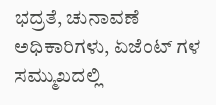ಭದ್ರತೆ, ಚುನಾವಣೆ ಅಧಿಕಾರಿಗಳು, ಏಜೆಂಟ್ ಗಳ ಸಮ್ಮುಖದಲ್ಲಿ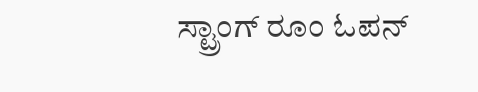ಸ್ಟ್ರಾಂಗ್ ರೂಂ ಓಪನ್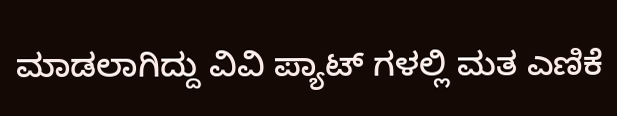ಮಾಡಲಾಗಿದ್ದು ವಿವಿ ಪ್ಯಾಟ್ ಗಳಲ್ಲಿ ಮತ ಎಣಿಕೆ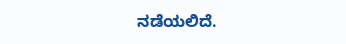ನಡೆಯಲಿದೆ.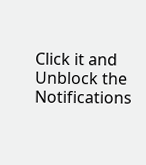Click it and Unblock the Notifications